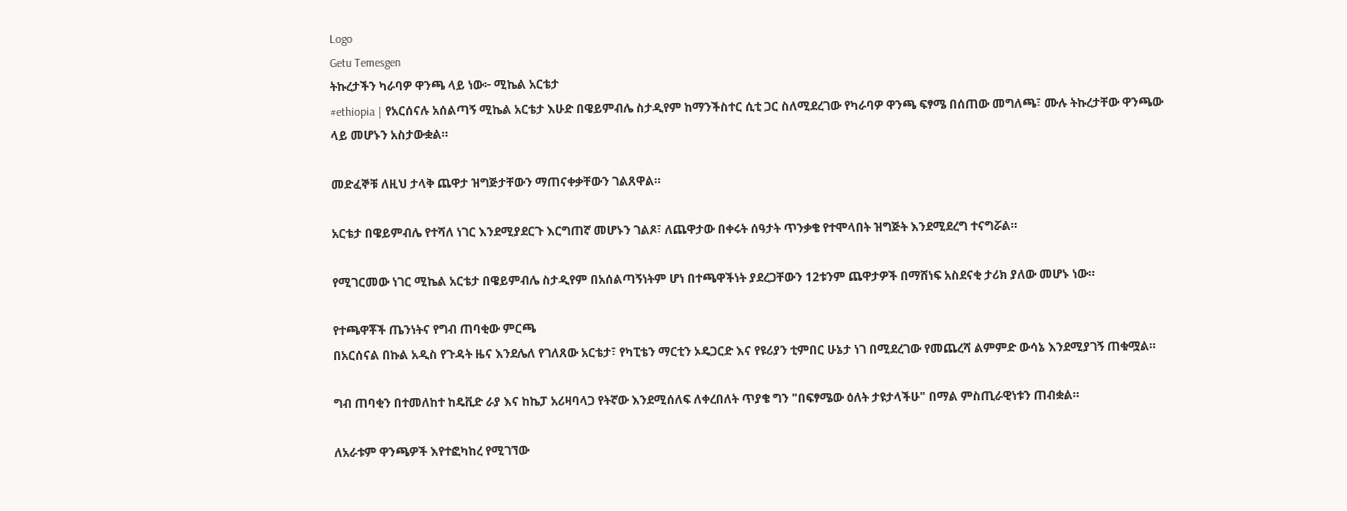Logo
Getu Temesgen
ትኩረታችን ካራባዎ ዋንጫ ላይ ነው፦ ሚኬል አርቴታ
#ethiopia | የአርሰናሉ አሰልጣኝ ሚኬል አርቴታ እሁድ በዌይምብሌ ስታዲየም ከማንችስተር ሲቲ ጋር ስለሚደረገው የካራባዎ ዋንጫ ፍፃሜ በሰጠው መግለጫ፣ ሙሉ ትኩረታቸው ዋንጫው ላይ መሆኑን አስታውቋል።

መድፈኞቹ ለዚህ ታላቅ ጨዋታ ዝግጅታቸውን ማጠናቀቃቸውን ገልጸዋል።

አርቴታ በዌይምብሌ የተሻለ ነገር እንደሚያደርጉ እርግጠኛ መሆኑን ገልጾ፣ ለጨዋታው በቀሩት ሰዓታት ጥንቃቄ የተሞላበት ዝግጅት እንደሚደረግ ተናግሯል።

የሚገርመው ነገር ሚኬል አርቴታ በዌይምብሌ ስታዲየም በአሰልጣኝነትም ሆነ በተጫዋችነት ያደረጋቸውን 12ቱንም ጨዋታዎች በማሸነፍ አስደናቂ ታሪክ ያለው መሆኑ ነው።

የተጫዋቾች ጤንነትና የግብ ጠባቂው ምርጫ
በአርሰናል በኩል አዲስ የጉዳት ዜና እንደሌለ የገለጸው አርቴታ፣ የካፒቴን ማርቲን ኦዴጋርድ እና የዩሪያን ቲምበር ሁኔታ ነገ በሚደረገው የመጨረሻ ልምምድ ውሳኔ እንደሚያገኝ ጠቁሟል።

ግብ ጠባቂን በተመለከተ ከዴቪድ ራያ እና ከኬፓ አሪዛባላጋ የትኛው እንደሚሰለፍ ለቀረበለት ጥያቄ ግን "በፍፃሜው ዕለት ታዩታላችሁ" በማል ምስጢራዊነቱን ጠብቋል።

ለአራቱም ዋንጫዎች እየተፎካከረ የሚገኘው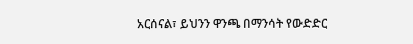አርሰናል፣ ይህንን ዋንጫ በማንሳት የውድድር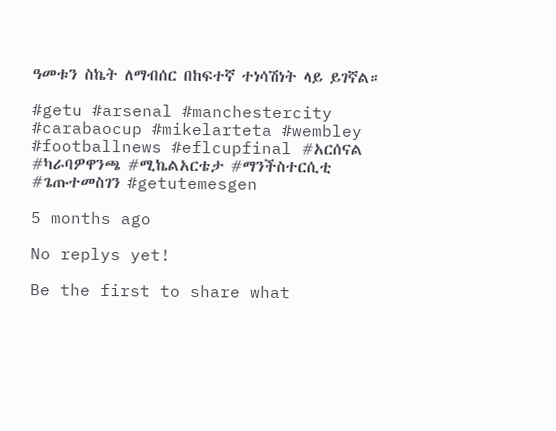ዓመቱን ስኬት ለማብሰር በከፍተኛ ተነሳሽነት ላይ ይገኛል።

#getu #arsenal #manchestercity #carabaocup #mikelarteta #wembley #footballnews #eflcupfinal #አርሰናል #ካራባዎዋንጫ #ሚኬልአርቴታ #ማንችስተርሲቲ #ጌጡተመስገን #getutemesgen

5 months ago

No replys yet!

Be the first to share what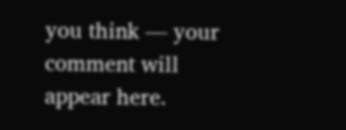you think — your comment will appear here.